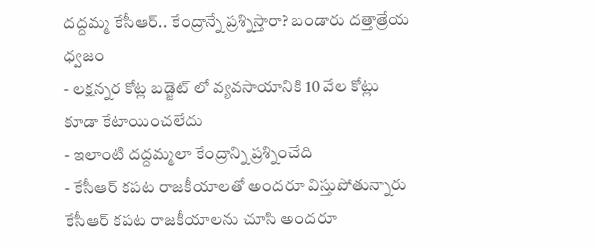దద్దమ్మ కేసీఆర్.. కేంద్రాన్నే ప్రశ్నిస్తారా? బండారు దత్తాత్రేయ ధ్వజం
- లక్షన్నర కోట్ల బడ్జెట్ లో వ్యవసాయానికి 10 వేల కోట్లు కూడా కేటాయించలేదు
- ఇలాంటి దద్దమ్మలా కేంద్రాన్ని ప్రశ్నించేది
- కేసీఆర్ కపట రాజకీయాలతో అందరూ విస్తుపోతున్నారు
కేసీఆర్ కపట రాజకీయాలను చూసి అందరూ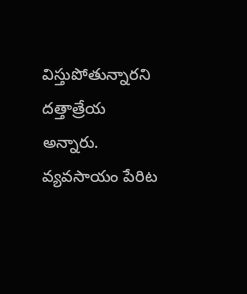విస్తుపోతున్నారని దత్తాత్రేయ అన్నారు. వ్యవసాయం పేరిట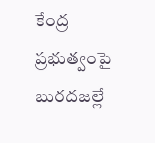కేంద్ర ప్రభుత్వంపై బురదజల్లే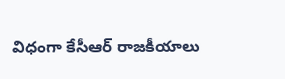విధంగా కేసీఆర్ రాజకీయాలు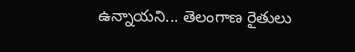ఉన్నాయని... తెలంగాణ రైతులు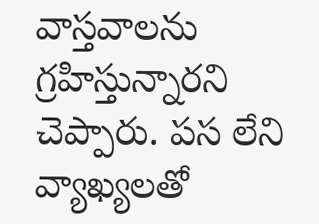వాస్తవాలను గ్రహిస్తున్నారని చెప్పారు. పస లేని వ్యాఖ్యలతో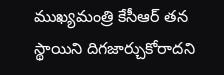ముఖ్యమంత్రి కేసీఆర్ తన స్థాయిని దిగజార్చుకోరాదని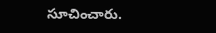సూచించారు.